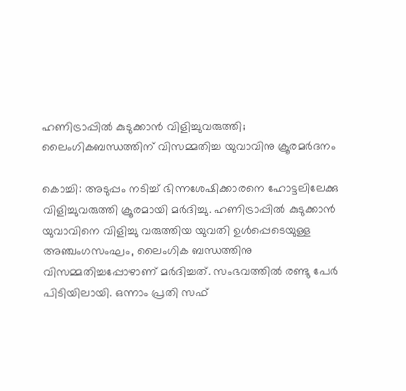ഹണിട്രാപ്പിൽ കുടുക്കാൻ വിളിച്ചുവരുത്തി; ലൈംഗികബന്ധത്തിന് വിസമ്മതിച്ച യുവാവിനു ക്രൂരമർദനം

കൊച്ചി: അടുപ്പം നടിച്ച് ഭിന്നശേഷിക്കാരനെ ഹോട്ടലിലേക്കു വിളിച്ചുവരുത്തി ക്രൂരമായി മർദിച്ചു. ഹണിട്രാപ്പിൽ കുടുക്കാൻ യുവാവിനെ വിളിച്ചു വരുത്തിയ യുവതി ഉൾപ്പെടെയുള്ള അഞ്ചംഗസംഘം, ലൈംഗിക ബന്ധത്തിനു വിസമ്മതിച്ചപ്പോഴാണ് മർദിച്ചത്. സംഭവത്തിൽ രണ്ടു പേർ പിടിയിലായി. ഒന്നാം പ്രതി സഫ്‌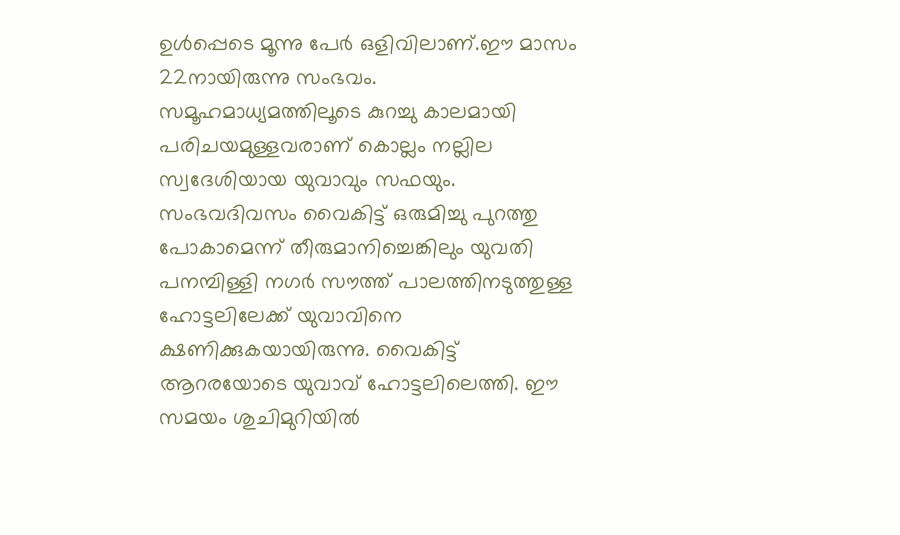ഉൾപ്പെടെ മൂന്നു പേർ ഒളിവിലാണ്.ഈ മാസം 22നായിരുന്നു സംഭവം. സമൂഹമാധ്യമത്തിലൂടെ കുറച്ചു കാലമായി പരിചയമുള്ളവരാണ് കൊല്ലം നല്ലില സ്വദേശിയായ യുവാവും സഫയും. സംഭവദിവസം വൈകിട്ട് ഒരുമിച്ചു പുറത്തു പോകാമെന്ന് തീരുമാനിച്ചെങ്കിലും യുവതി പനമ്പിള്ളി നഗർ സൗത്ത് പാലത്തിനടുത്തുള്ള ഹോട്ടലിലേക്ക് യുവാവിനെ ക്ഷണിക്കുകയായിരുന്നു. വൈകിട്ട് ആറരയോടെ യുവാവ് ഹോട്ടലിലെത്തി. ഈ സമയം ശുചിമുറിയിൽ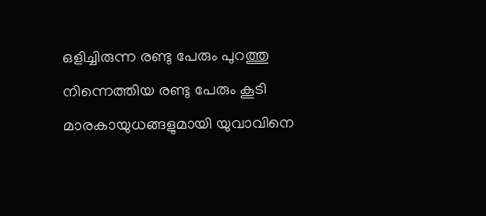ഒളിച്ചിരുന്ന രണ്ടു പേരും പുറത്തു നിന്നെത്തിയ രണ്ടു പേരും കൂടി മാരകായുധങ്ങളുമായി യുവാവിനെ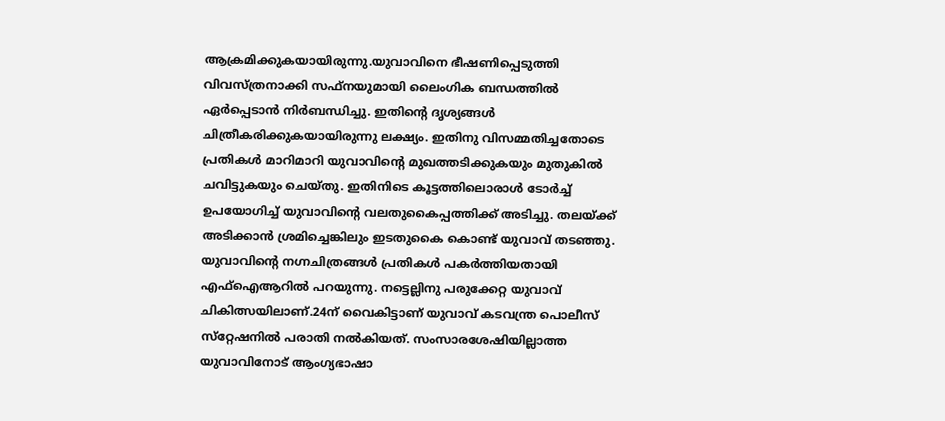ആക്രമിക്കുകയായിരുന്നു.യുവാവിനെ ഭീഷണിപ്പെടുത്തി വിവസ്ത്രനാക്കി സഫ്‌നയുമായി ലൈംഗിക ബന്ധത്തിൽ ഏർപ്പെടാൻ നിർബന്ധിച്ചു. ഇതിന്റെ ദൃശ്യങ്ങൾ ചിത്രീകരിക്കുകയായിരുന്നു ലക്ഷ്യം. ഇതിനു വിസമ്മതിച്ചതോടെ പ്രതികൾ മാറിമാറി യുവാവിൻ്റെ മുഖത്തടിക്കുകയും മുതുകിൽ ചവിട്ടുകയും ചെയ്തു. ഇതിനിടെ കൂട്ടത്തിലൊരാൾ ടോർച്ച് ഉപയോഗിച്ച് യുവാവിന്റെ വലതുകൈപ്പത്തിക്ക് അടിച്ചു. തലയ്ക്ക് അടിക്കാൻ ശ്രമിച്ചെങ്കിലും ഇടതുകൈ കൊണ്ട് യുവാവ് തടഞ്ഞു. യുവാവിൻ്റെ നഗ്നചിത്രങ്ങൾ പ്രതികൾ പകർത്തിയതായി എഫ്ഐആറിൽ പറയുന്നു. നട്ടെല്ലിനു പരുക്കേറ്റ യുവാവ് ചികിത്സയിലാണ്.24ന് വൈകിട്ടാണ് യുവാവ് കടവന്ത്ര പൊലീസ് സ്‌റ്റേഷനിൽ പരാതി നൽകിയത്. സംസാരശേഷിയില്ലാത്ത യുവാവിനോട് ആംഗ്യഭാഷാ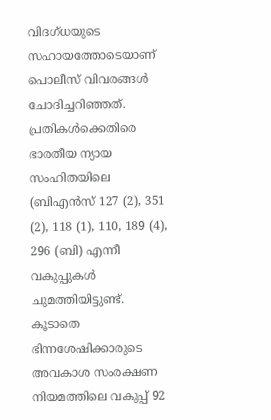വിദഗ്ധയുടെ സഹായത്തോടെയാണ് പൊലീസ് വിവരങ്ങൾ ചോദിച്ചറിഞ്ഞത്. പ്രതികൾക്കെതിരെ ഭാരതീയ ന്യായ സംഹിതയിലെ (ബിഎൻസ് 127 (2), 351 (2), 118 (1), 110, 189 (4), 296 (ബി) എന്നീ വകുപ്പുകൾ ചുമത്തിയിട്ടുണ്ട്. കൂടാതെ ഭിന്നശേഷിക്കാരുടെ അവകാശ സംരക്ഷണ നിയമത്തിലെ വകുപ്പ് 92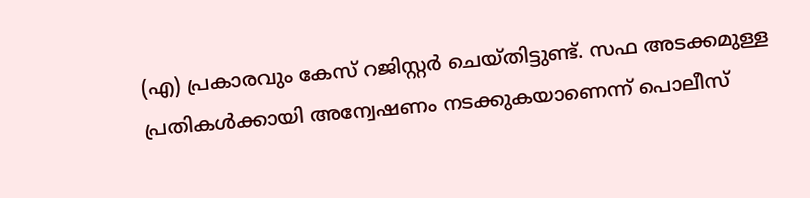(എ) പ്രകാരവും കേസ് റജിസ്റ്റർ ചെയ്തിട്ടുണ്ട്. സഫ‌ അടക്കമുള്ള പ്രതികൾക്കായി അന്വേഷണം നടക്കുകയാണെന്ന് പൊലീസ്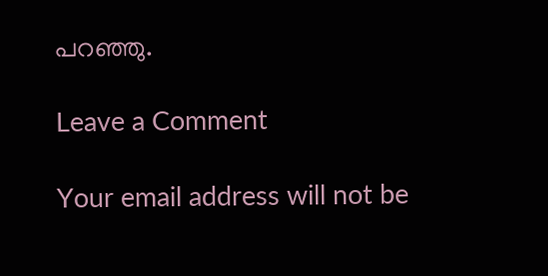പറഞ്ഞു.

Leave a Comment

Your email address will not be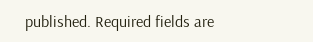published. Required fields are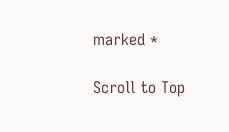marked *

Scroll to Top